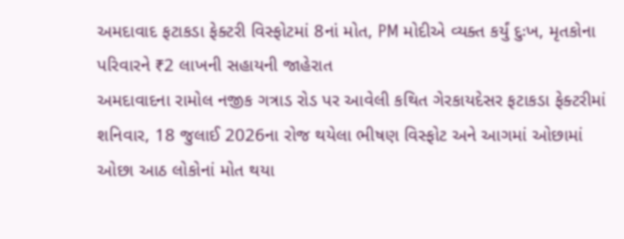અમદાવાદ ફટાકડા ફેક્ટરી વિસ્ફોટમાં 8નાં મોત, PM મોદીએ વ્યક્ત કર્યું દુઃખ, મૃતકોના પરિવારને ₹2 લાખની સહાયની જાહેરાત
અમદાવાદના રામોલ નજીક ગત્રાડ રોડ પર આવેલી કથિત ગેરકાયદેસર ફટાકડા ફેક્ટરીમાં શનિવાર, 18 જુલાઈ 2026ના રોજ થયેલા ભીષણ વિસ્ફોટ અને આગમાં ઓછામાં ઓછા આઠ લોકોનાં મોત થયા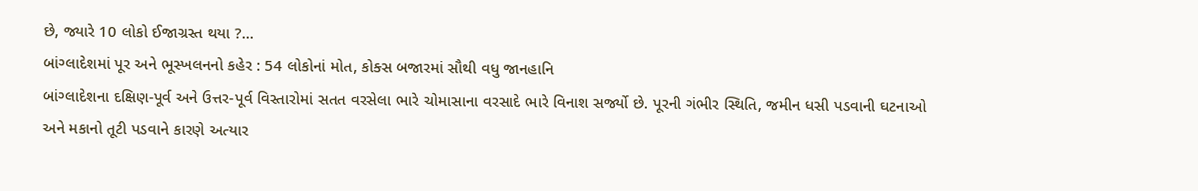છે, જ્યારે 10 લોકો ઈજાગ્રસ્ત થયા ?...
બાંગ્લાદેશમાં પૂર અને ભૂસ્ખલનનો કહેર : 54 લોકોનાં મોત, કોક્સ બજારમાં સૌથી વધુ જાનહાનિ
બાંગ્લાદેશના દક્ષિણ-પૂર્વ અને ઉત્તર-પૂર્વ વિસ્તારોમાં સતત વરસેલા ભારે ચોમાસાના વરસાદે ભારે વિનાશ સર્જ્યો છે. પૂરની ગંભીર સ્થિતિ, જમીન ધસી પડવાની ઘટનાઓ અને મકાનો તૂટી પડવાને કારણે અત્યાર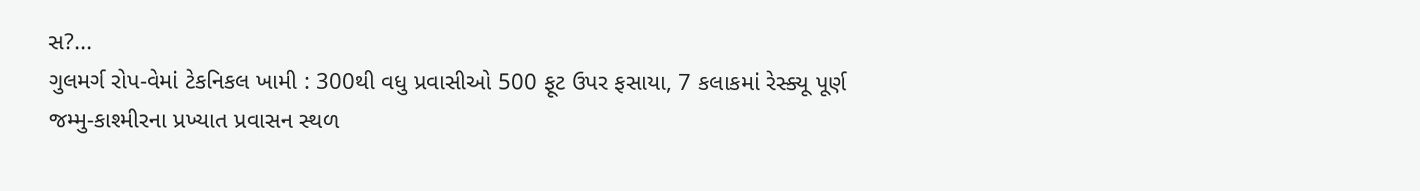સ?...
ગુલમર્ગ રોપ-વેમાં ટેકનિકલ ખામી : 300થી વધુ પ્રવાસીઓ 500 ફૂટ ઉપર ફસાયા, 7 કલાકમાં રેસ્ક્યૂ પૂર્ણ
જમ્મુ-કાશ્મીરના પ્રખ્યાત પ્રવાસન સ્થળ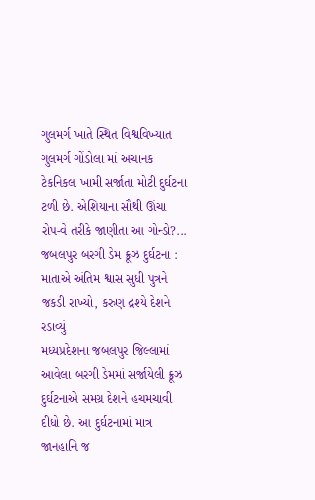ગુલમર્ગ ખાતે સ્થિત વિશ્વવિખ્યાત ગુલમર્ગ ગોંડોલા માં અચાનક ટેકનિકલ ખામી સર્જાતા મોટી દુર્ઘટના ટળી છે. એશિયાના સૌથી ઊંચા રોપ-વે તરીકે જાણીતા આ ગોન્ડો?...
જબલપુર બરગી ડેમ ક્રૂઝ દુર્ઘટના : માતાએ અંતિમ શ્વાસ સુધી પુત્રને જકડી રાખ્યો, કરુણ દ્રશ્યે દેશને રડાવ્યું
મધ્યપ્રદેશના જબલપુર જિલ્લામાં આવેલા બરગી ડેમમાં સર્જાયેલી ક્રૂઝ દુર્ઘટનાએ સમગ્ર દેશને હચમચાવી દીધો છે. આ દુર્ઘટનામાં માત્ર જાનહાનિ જ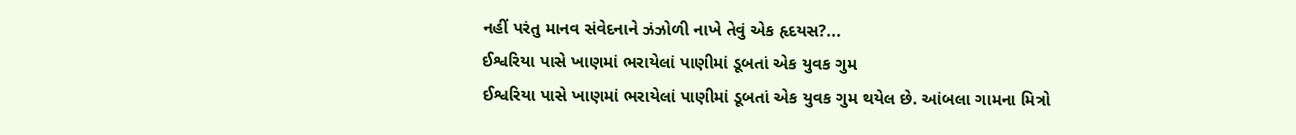નહીં પરંતુ માનવ સંવેદનાને ઝંઝોળી નાખે તેવું એક હૃદયસ?...
ઈશ્વરિયા પાસે ખાણમાં ભરાયેલાં પાણીમાં ડૂબતાં એક યુવક ગુમ
ઈશ્વરિયા પાસે ખાણમાં ભરાયેલાં પાણીમાં ડૂબતાં એક યુવક ગુમ થયેલ છે. આંબલા ગામના મિત્રો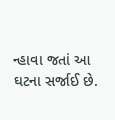ન્હાવા જતાં આ ઘટના સર્જાઈ છે.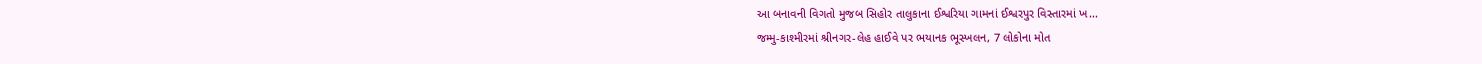આ બનાવની વિગતો મુજબ સિહોર તાલુકાના ઈશ્વરિયા ગામનાં ઈશ્વરપુર વિસ્તારમાં ખ...
જમ્મુ-કાશ્મીરમાં શ્રીનગર-લેહ હાઈવે પર ભયાનક ભૂસ્ખલન, 7 લોકોના મોત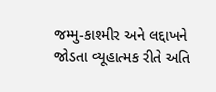જમ્મુ-કાશ્મીર અને લદ્દાખને જોડતા વ્યૂહાત્મક રીતે અતિ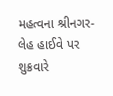મહત્વના શ્રીનગર-લેહ હાઈવે પર શુક્રવારે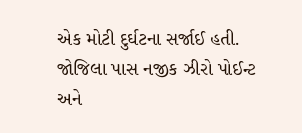એક મોટી દુર્ઘટના સર્જાઈ હતી. જોજિલા પાસ નજીક ઝીરો પોઈન્ટ અને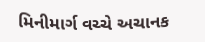મિનીમાર્ગ વચ્ચે અચાનક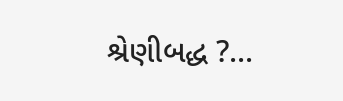શ્રેણીબદ્ધ ?...